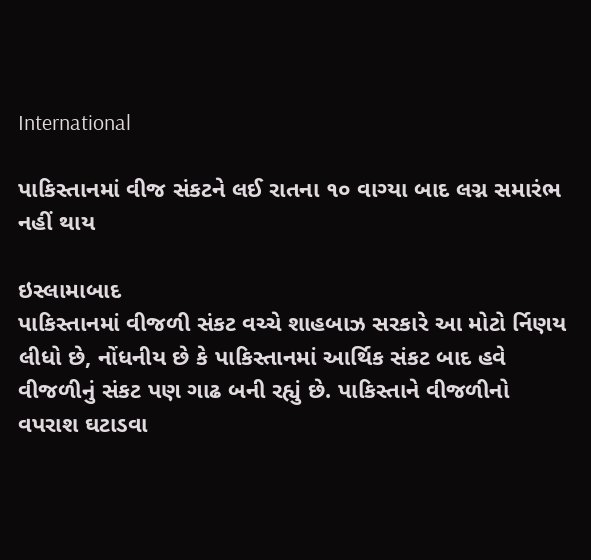International

પાકિસ્તાનમાં વીજ સંકટને લઈ રાતના ૧૦ વાગ્યા બાદ લગ્ન સમારંભ નહીં થાય

ઇસ્લામાબાદ
પાકિસ્તાનમાં વીજળી સંકટ વચ્ચે શાહબાઝ સરકારે આ મોટો ર્નિણય લીધો છે, નોંધનીય છે કે પાકિસ્તાનમાં આર્થિક સંકટ બાદ હવે વીજળીનું સંકટ પણ ગાઢ બની રહ્યું છે. પાકિસ્તાને વીજળીનો વપરાશ ઘટાડવા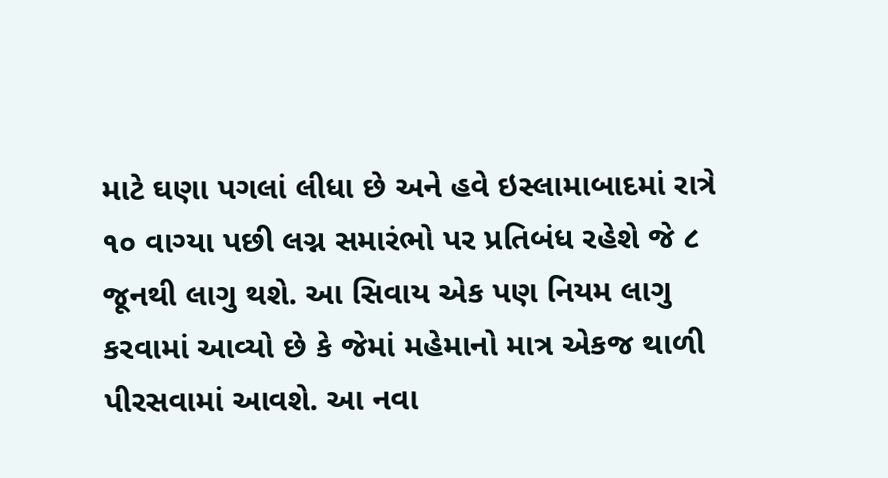માટે ઘણા પગલાં લીધા છે અને હવે ઇસ્લામાબાદમાં રાત્રે ૧૦ વાગ્યા પછી લગ્ન સમારંભો પર પ્રતિબંધ રહેશે જે ૮ જૂનથી લાગુ થશે. આ સિવાય એક પણ નિયમ લાગુ કરવામાં આવ્યો છે કે જેમાં મહેમાનો માત્ર એકજ થાળી પીરસવામાં આવશે. આ નવા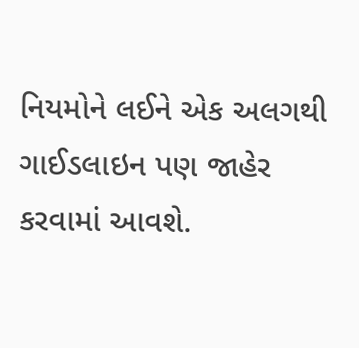નિયમોને લઈને એક અલગથી ગાઈડલાઇન પણ જાહેર કરવામાં આવશે.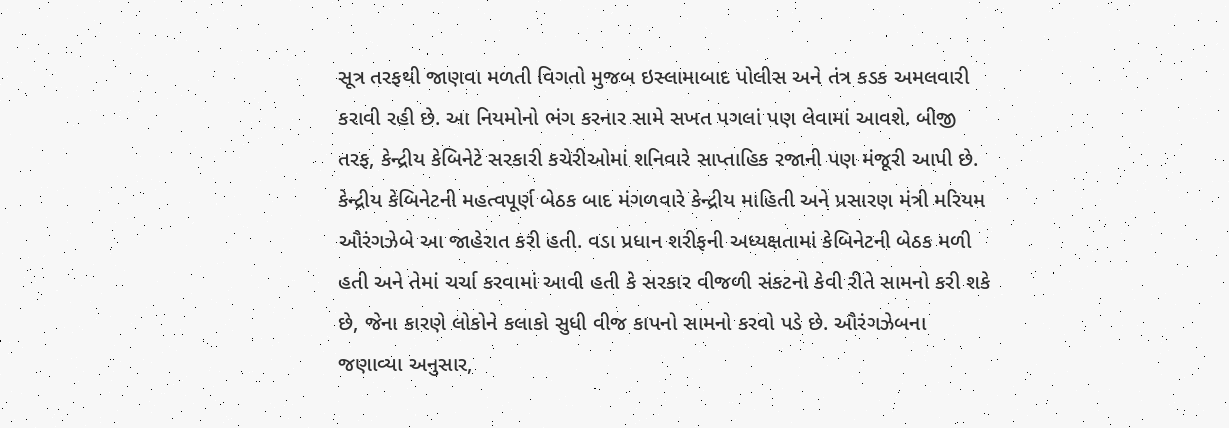સૂત્ર તરફથી જાણવા મળતી વિગતો મુજબ ઇસ્લામાબાદ પોલીસ અને તંત્ર કડક અમલવારી કરાવી રહી છે. આ નિયમોનો ભંગ કરનાર સામે સખત પગલાં પણ લેવામાં આવશે. બીજી તરફ, કેન્દ્રીય કેબિનેટે સરકારી કચેરીઓમાં શનિવારે સાપ્તાહિક રજાની પણ મંજૂરી આપી છે. કેન્દ્રીય કેબિનેટની મહત્વપૂર્ણ બેઠક બાદ મંગળવારે કેન્દ્રીય માહિતી અને પ્રસારણ મંત્રી મરિયમ ઔરંગઝેબે આ જાહેરાત કરી હતી. વડા પ્રધાન શરીફની અધ્યક્ષતામાં કેબિનેટની બેઠક મળી હતી અને તેમાં ચર્ચા કરવામાં આવી હતી કે સરકાર વીજળી સંકટનો કેવી રીતે સામનો કરી શકે છે, જેના કારણે લોકોને કલાકો સુધી વીજ કાપનો સામનો કરવો પડે છે. ઔરંગઝેબના જણાવ્યા અનુસાર,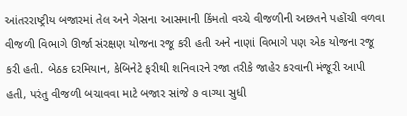આંતરરાષ્ટ્રીય બજારમાં તેલ અને ગેસના આસમાની કિંમતો વચ્ચે વીજળીની અછતને પહોંચી વળવા વીજળી વિભાગે ઊર્જા સંરક્ષણ યોજના રજૂ કરી હતી અને નાણાં વિભાગે પણ એક યોજના રજૂ કરી હતી. બેઠક દરમિયાન, કેબિનેટે ફરીથી શનિવારને રજા તરીકે જાહેર કરવાની મંજૂરી આપી હતી, પરંતુ વીજળી બચાવવા માટે બજાર સાંજે ૭ વાગ્યા સુધી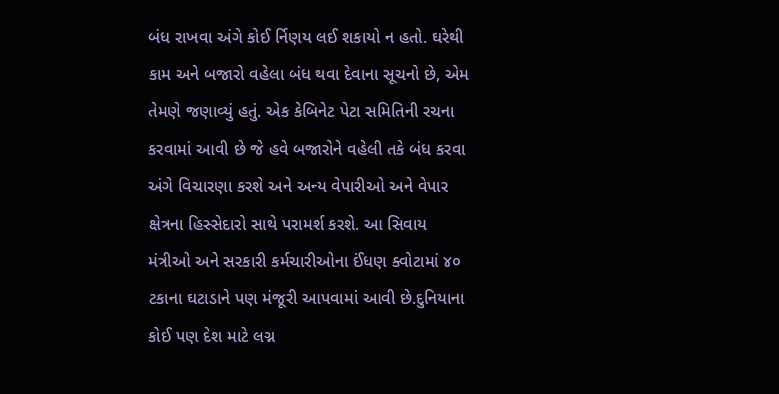બંધ રાખવા અંગે કોઈ ર્નિણય લઈ શકાયો ન હતો. ઘરેથી કામ અને બજારો વહેલા બંધ થવા દેવાના સૂચનો છે, એમ તેમણે જણાવ્યું હતું. એક કેબિનેટ પેટા સમિતિની રચના કરવામાં આવી છે જે હવે બજારોને વહેલી તકે બંધ કરવા અંગે વિચારણા કરશે અને અન્ય વેપારીઓ અને વેપાર ક્ષેત્રના હિસ્સેદારો સાથે પરામર્શ કરશે. આ સિવાય મંત્રીઓ અને સરકારી કર્મચારીઓના ઈંધણ ક્વોટામાં ૪૦ ટકાના ઘટાડાને પણ મંજૂરી આપવામાં આવી છે.દુનિયાના કોઈ પણ દેશ માટે લગ્ન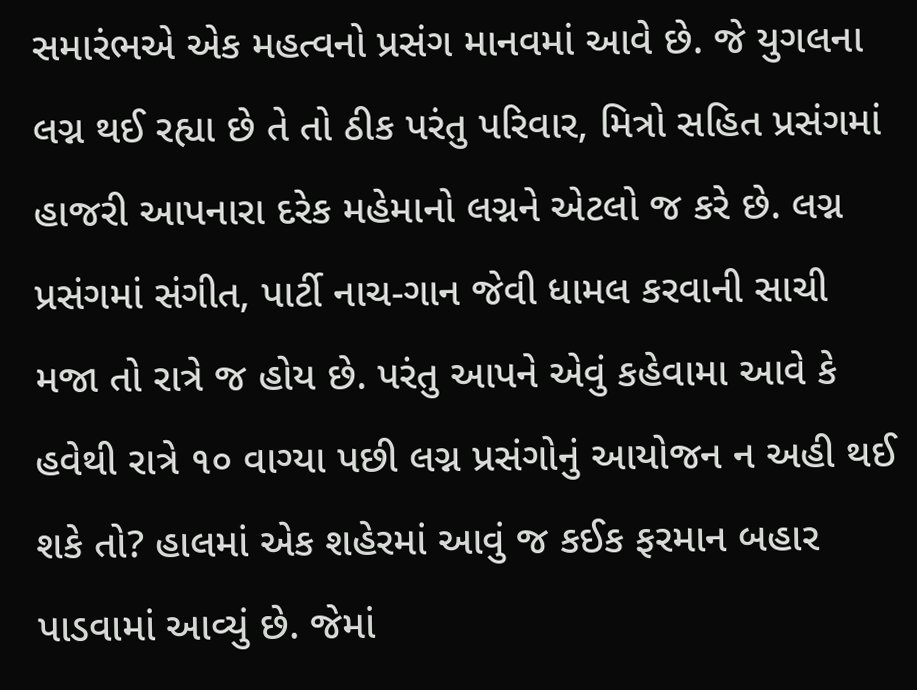સમારંભએ એક મહત્વનો પ્રસંગ માનવમાં આવે છે. જે યુગલના લગ્ન થઈ રહ્યા છે તે તો ઠીક પરંતુ પરિવાર, મિત્રો સહિત પ્રસંગમાં હાજરી આપનારા દરેક મહેમાનો લગ્નને એટલો જ કરે છે. લગ્ન પ્રસંગમાં સંગીત, પાર્ટી નાચ-ગાન જેવી ધામલ કરવાની સાચી મજા તો રાત્રે જ હોય છે. પરંતુ આપને એવું કહેવામા આવે કે હવેથી રાત્રે ૧૦ વાગ્યા પછી લગ્ન પ્રસંગોનું આયોજન ન અહી થઈ શકે તો? હાલમાં એક શહેરમાં આવું જ કઈક ફરમાન બહાર પાડવામાં આવ્યું છે. જેમાં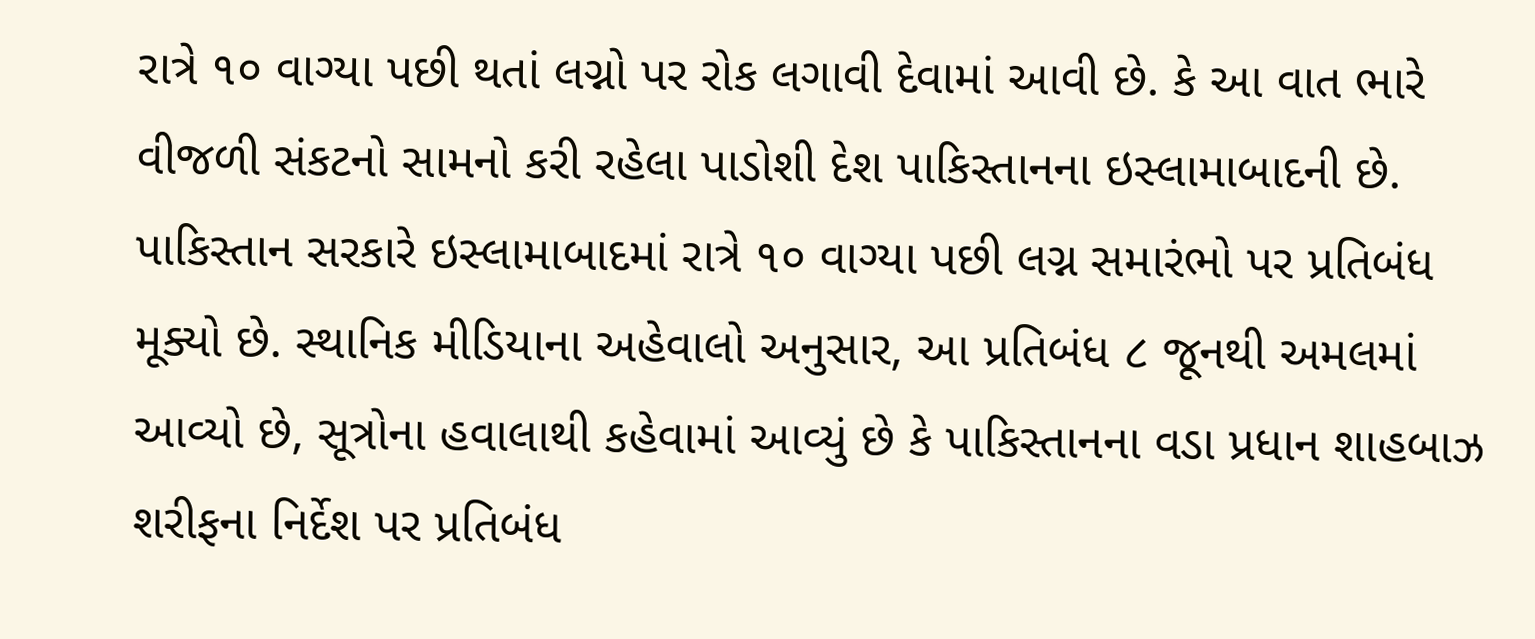રાત્રે ૧૦ વાગ્યા પછી થતાં લગ્નો પર રોક લગાવી દેવામાં આવી છે. કે આ વાત ભારે વીજળી સંકટનો સામનો કરી રહેલા પાડોશી દેશ પાકિસ્તાનના ઇસ્લામાબાદની છે. પાકિસ્તાન સરકારે ઇસ્લામાબાદમાં રાત્રે ૧૦ વાગ્યા પછી લગ્ન સમારંભો પર પ્રતિબંધ મૂક્યો છે. સ્થાનિક મીડિયાના અહેવાલો અનુસાર, આ પ્રતિબંધ ૮ જૂનથી અમલમાં આવ્યો છે, સૂત્રોના હવાલાથી કહેવામાં આવ્યું છે કે પાકિસ્તાનના વડા પ્રધાન શાહબાઝ શરીફના નિર્દેશ પર પ્રતિબંધ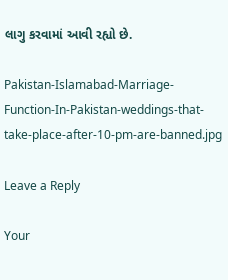લાગુ કરવામાં આવી રહ્યો છે.

Pakistan-Islamabad-Marriage-Function-In-Pakistan-weddings-that-take-place-after-10-pm-are-banned.jpg

Leave a Reply

Your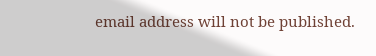email address will not be published.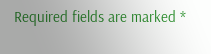Required fields are marked *